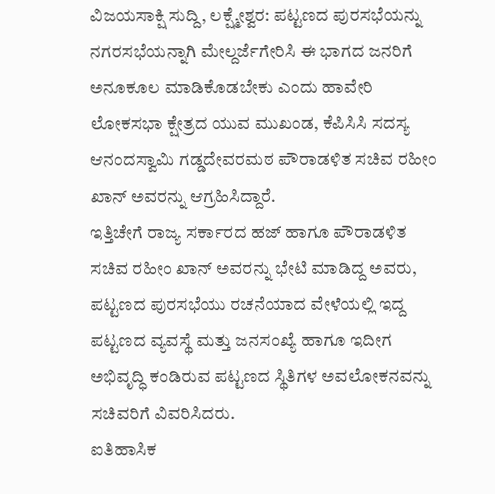ವಿಜಯಸಾಕ್ಷಿ ಸುದ್ದಿ, ಲಕ್ಷ್ಮೇಶ್ವರ: ಪಟ್ಟಣದ ಪುರಸಭೆಯನ್ನು ನಗರಸಭೆಯನ್ನಾಗಿ ಮೇಲ್ದರ್ಜೆಗೇರಿಸಿ ಈ ಭಾಗದ ಜನರಿಗೆ ಅನೂಕೂಲ ಮಾಡಿಕೊಡಬೇಕು ಎಂದು ಹಾವೇರಿ ಲೋಕಸಭಾ ಕ್ಷೇತ್ರದ ಯುವ ಮುಖಂಡ, ಕೆಪಿಸಿಸಿ ಸದಸ್ಯ ಆನಂದಸ್ವಾಮಿ ಗಡ್ಡದೇವರಮಠ ಪೌರಾಡಳಿತ ಸಚಿವ ರಹೀಂ ಖಾನ್ ಅವರನ್ನು ಆಗ್ರಹಿಸಿದ್ದಾರೆ.
ಇತ್ತಿಚೇಗೆ ರಾಜ್ಯ ಸರ್ಕಾರದ ಹಜ್ ಹಾಗೂ ಪೌರಾಡಳಿತ ಸಚಿವ ರಹೀಂ ಖಾನ್ ಅವರನ್ನು ಭೇಟಿ ಮಾಡಿದ್ದ ಅವರು, ಪಟ್ಟಣದ ಪುರಸಭೆಯು ರಚನೆಯಾದ ವೇಳೆಯಲ್ಲಿ ಇದ್ದ ಪಟ್ಟಣದ ವ್ಯವಸ್ಥೆ ಮತ್ತು ಜನಸಂಖ್ಯೆ ಹಾಗೂ ಇದೀಗ ಅಭಿವೃದ್ಧಿ ಕಂಡಿರುವ ಪಟ್ಟಣದ ಸ್ಥಿತಿಗಳ ಅವಲೋಕನವನ್ನು ಸಚಿವರಿಗೆ ವಿವರಿಸಿದರು.
ಐತಿಹಾಸಿಕ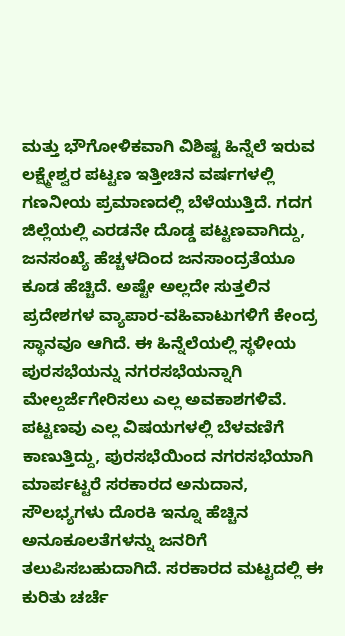ಮತ್ತು ಭೌಗೋಳಿಕವಾಗಿ ವಿಶಿಷ್ಟ ಹಿನ್ನೆಲೆ ಇರುವ ಲಕ್ಷ್ಮೇಶ್ವರ ಪಟ್ಟಣ ಇತ್ತೀಚಿನ ವರ್ಷಗಳಲ್ಲಿ ಗಣನೀಯ ಪ್ರಮಾಣದಲ್ಲಿ ಬೆಳೆಯುತ್ತಿದೆ. ಗದಗ ಜಿಲ್ಲೆಯಲ್ಲಿ ಎರಡನೇ ದೊಡ್ಡ ಪಟ್ಟಣವಾಗಿದ್ದು, ಜನಸಂಖ್ಯೆ ಹೆಚ್ಚಳದಿಂದ ಜನಸಾಂದ್ರತೆಯೂ ಕೂಡ ಹೆಚ್ಚಿದೆ. ಅಷ್ಟೇ ಅಲ್ಲದೇ ಸುತ್ತಲಿನ ಪ್ರದೇಶಗಳ ವ್ಯಾಪಾರ-ವಹಿವಾಟುಗಳಿಗೆ ಕೇಂದ್ರ ಸ್ಥಾನವೂ ಆಗಿದೆ. ಈ ಹಿನ್ನೆಲೆಯಲ್ಲಿ ಸ್ಥಳೀಯ ಪುರಸಭೆಯನ್ನು ನಗರಸಭೆಯನ್ನಾಗಿ ಮೇಲ್ದರ್ಜೆಗೇರಿಸಲು ಎಲ್ಲ ಅವಕಾಶಗಳಿವೆ. ಪಟ್ಟಣವು ಎಲ್ಲ ವಿಷಯಗಳಲ್ಲಿ ಬೆಳವಣಿಗೆ ಕಾಣುತ್ತಿದ್ದು, ಪುರಸಭೆಯಿಂದ ನಗರಸಭೆಯಾಗಿ ಮಾರ್ಪಟ್ಟರೆ ಸರಕಾರದ ಅನುದಾನ, ಸೌಲಭ್ಯಗಳು ದೊರಕಿ ಇನ್ನೂ ಹೆಚ್ಚಿನ ಅನೂಕೂಲತೆಗಳನ್ನು ಜನರಿಗೆ ತಲುಪಿಸಬಹುದಾಗಿದೆ. ಸರಕಾರದ ಮಟ್ಟದಲ್ಲಿ ಈ ಕುರಿತು ಚರ್ಚೆ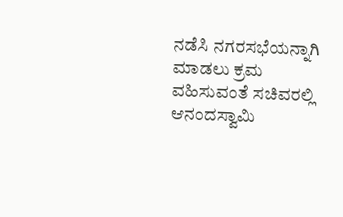ನಡೆಸಿ ನಗರಸಭೆಯನ್ನಾಗಿ ಮಾಡಲು ಕ್ರಮ ವಹಿಸುವಂತೆ ಸಚಿವರಲ್ಲಿ ಆನಂದಸ್ವಾಮಿ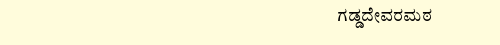ಗಡ್ಡದೇವರಮಠ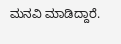ಮನವಿ ಮಾಡಿದ್ದಾರೆ.